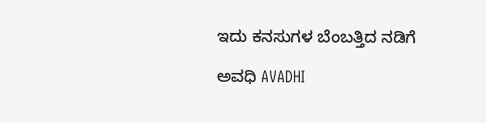ಇದು ಕನಸುಗಳ ಬೆಂಬತ್ತಿದ ನಡಿಗೆ‍

ಅವಧಿ AVADHI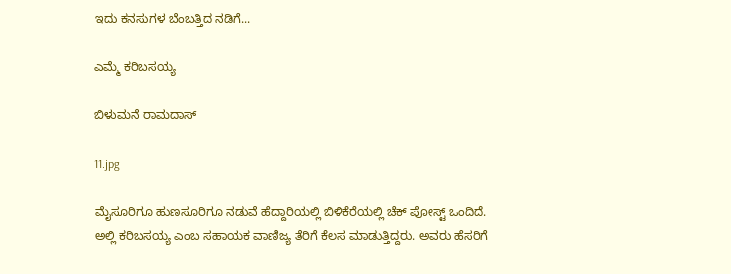ಇದು ಕನಸುಗಳ ಬೆಂಬತ್ತಿದ ನಡಿಗೆ...

ಎಮ್ಮೆ ಕರಿಬಸಯ್ಯ

ಬಿಳುಮನೆ ರಾಮದಾಸ್

11.jpg

ಮೈಸೂರಿಗೂ ಹುಣಸೂರಿಗೂ ನಡುವೆ ಹೆದ್ದಾರಿಯಲ್ಲಿ ಬಿಳಿಕೆರೆಯಲ್ಲಿ ಚೆಕ್ ಪೋಸ್ಟ್ ಒಂದಿದೆ. ಅಲ್ಲಿ ಕರಿಬಸಯ್ಯ ಎಂಬ ಸಹಾಯಕ ವಾಣಿಜ್ಯ ತೆರಿಗೆ ಕೆಲಸ ಮಾಡುತ್ತಿದ್ದರು. ಅವರು ಹೆಸರಿಗೆ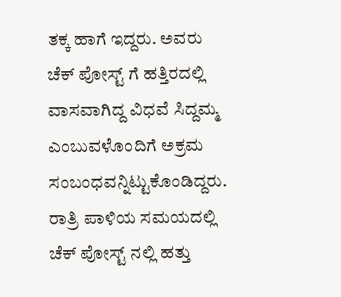ತಕ್ಕ ಹಾಗೆ ಇದ್ದರು. ಅವರು ಚೆಕ್ ಪೋಸ್ಟ್ ಗೆ ಹತ್ತಿರದಲ್ಲಿ ವಾಸವಾಗಿದ್ದ ವಿಧವೆ ಸಿದ್ದಮ್ಮ ಎಂಬುವಳೊಂದಿಗೆ ಅಕ್ರಮ ಸಂಬಂಧವನ್ನಿಟ್ಟುಕೊಂಡಿದ್ದರು. ರಾತ್ರಿ ಪಾಳಿಯ ಸಮಯದಲ್ಲಿ ಚೆಕ್ ಪೋಸ್ಟ್ ನಲ್ಲಿ ಹತ್ತು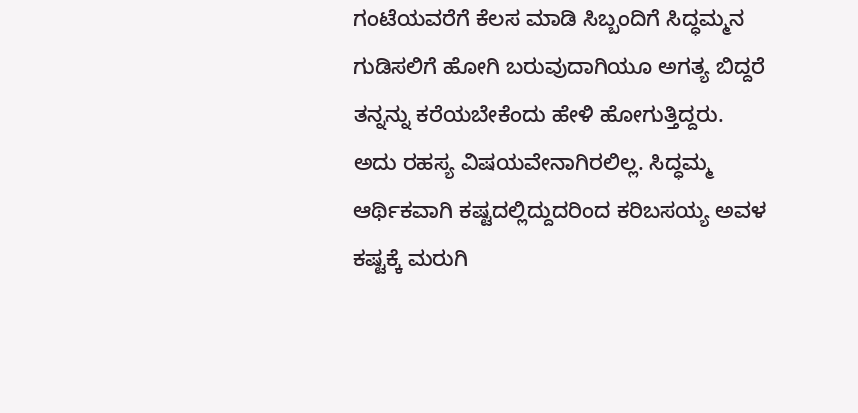ಗಂಟೆಯವರೆಗೆ ಕೆಲಸ ಮಾಡಿ ಸಿಬ್ಬಂದಿಗೆ ಸಿದ್ಧಮ್ಮನ ಗುಡಿಸಲಿಗೆ ಹೋಗಿ ಬರುವುದಾಗಿಯೂ ಅಗತ್ಯ ಬಿದ್ದರೆ ತನ್ನನ್ನು ಕರೆಯಬೇಕೆಂದು ಹೇಳಿ ಹೋಗುತ್ತಿದ್ದರು. ಅದು ರಹಸ್ಯ ವಿಷಯವೇನಾಗಿರಲಿಲ್ಲ. ಸಿದ್ಧಮ್ಮ ಆರ್ಥಿಕವಾಗಿ ಕಷ್ಟದಲ್ಲಿದ್ದುದರಿಂದ ಕರಿಬಸಯ್ಯ ಅವಳ ಕಷ್ಟಕ್ಕೆ ಮರುಗಿ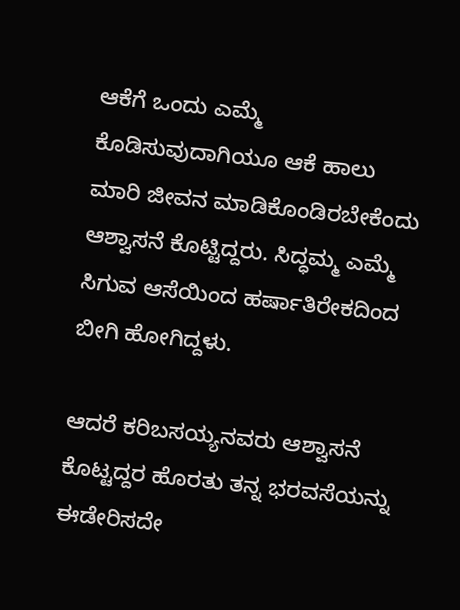ಆಕೆಗೆ ಒಂದು ಎಮ್ಮೆ ಕೊಡಿಸುವುದಾಗಿಯೂ ಆಕೆ ಹಾಲು ಮಾರಿ ಜೀವನ ಮಾಡಿಕೊಂಡಿರಬೇಕೆಂದು ಆಶ್ವಾಸನೆ ಕೊಟ್ಟಿದ್ದರು. ಸಿದ್ಧಮ್ಮ ಎಮ್ಮೆ ಸಿಗುವ ಆಸೆಯಿಂದ ಹರ್ಷಾತಿರೇಕದಿಂದ ಬೀಗಿ ಹೋಗಿದ್ದಳು.

ಆದರೆ ಕರಿಬಸಯ್ಯನವರು ಆಶ್ವಾಸನೆ ಕೊಟ್ಟದ್ದರ ಹೊರತು ತನ್ನ ಭರವಸೆಯನ್ನು ಈಡೇರಿಸದೇ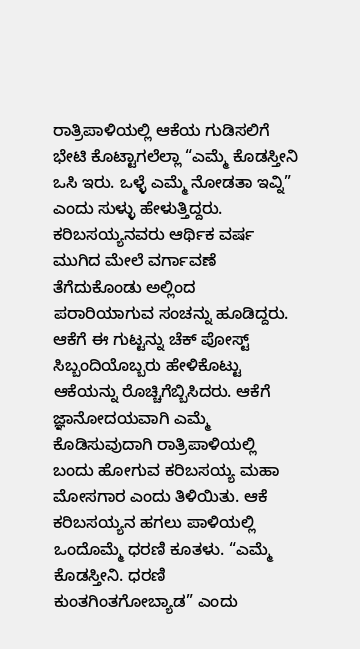ರಾತ್ರಿಪಾಳಿಯಲ್ಲಿ ಆಕೆಯ ಗುಡಿಸಲಿಗೆ ಭೇಟಿ ಕೊಟ್ಟಾಗಲೆಲ್ಲಾ “ಎಮ್ಮೆ ಕೊಡಸ್ತೀನಿ ಒಸಿ ಇರು. ಒಳ್ಳೆ ಎಮ್ಮೆ ನೋಡತಾ ಇವ್ನಿ” ಎಂದು ಸುಳ್ಳು ಹೇಳುತ್ತಿದ್ದರು. ಕರಿಬಸಯ್ಯನವರು ಆರ್ಥಿಕ ವರ್ಷ ಮುಗಿದ ಮೇಲೆ ವರ್ಗಾವಣೆ ತೆಗೆದುಕೊಂಡು ಅಲ್ಲಿಂದ ಪರಾರಿಯಾಗುವ ಸಂಚನ್ನು ಹೂಡಿದ್ದರು. ಆಕೆಗೆ ಈ ಗುಟ್ಟನ್ನು ಚೆಕ್ ಪೋಸ್ಟ್ ಸಿಬ್ಬಂದಿಯೊಬ್ಬರು ಹೇಳಿಕೊಟ್ಟು ಆಕೆಯನ್ನು ರೊಚ್ಚಿಗೆಬ್ಬಿಸಿದರು. ಆಕೆಗೆ ಜ್ಞಾನೋದಯವಾಗಿ ಎಮ್ಮೆ ಕೊಡಿಸುವುದಾಗಿ ರಾತ್ರಿಪಾಳಿಯಲ್ಲಿ ಬಂದು ಹೋಗುವ ಕರಿಬಸಯ್ಯ ಮಹಾ ಮೋಸಗಾರ ಎಂದು ತಿಳಿಯಿತು. ಆಕೆ ಕರಿಬಸಯ್ಯನ ಹಗಲು ಪಾಳಿಯಲ್ಲಿ ಒಂದೊಮ್ಮೆ ಧರಣಿ ಕೂತಳು. “ಎಮ್ಮೆ ಕೊಡಸ್ತೀನಿ. ಧರಣಿ ಕುಂತಗಿಂತಗೋಬ್ಯಾಡ” ಎಂದು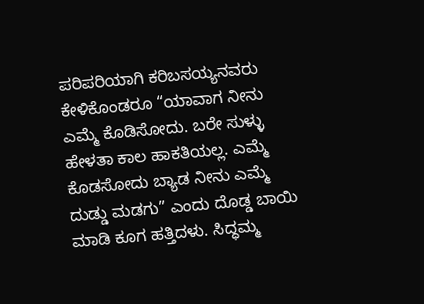ಪರಿಪರಿಯಾಗಿ ಕರಿಬಸಯ್ಯನವರು ಕೇಳಿಕೊಂಡರೂ “ಯಾವಾಗ ನೀನು ಎಮ್ಮೆ ಕೊಡಿಸೋದು. ಬರೇ ಸುಳ್ಳು ಹೇಳತಾ ಕಾಲ ಹಾಕತಿಯಲ್ಲ. ಎಮ್ಮೆ ಕೊಡಸೋದು ಬ್ಯಾಡ ನೀನು ಎಮ್ಮೆ ದುಡ್ಡು ಮಡಗು” ಎಂದು ದೊಡ್ಡ ಬಾಯಿ ಮಾಡಿ ಕೂಗ ಹತ್ತಿದಳು. ಸಿದ್ಧಮ್ಮ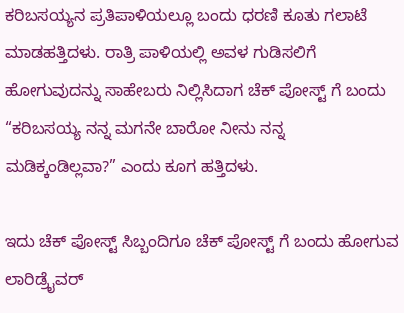ಕರಿಬಸಯ್ಯನ ಪ್ರತಿಪಾಳಿಯಲ್ಲೂ ಬಂದು ಧರಣಿ ಕೂತು ಗಲಾಟೆ ಮಾಡಹತ್ತಿದಳು. ರಾತ್ರಿ ಪಾಳಿಯಲ್ಲಿ ಅವಳ ಗುಡಿಸಲಿಗೆ ಹೋಗುವುದನ್ನು ಸಾಹೇಬರು ನಿಲ್ಲಿಸಿದಾಗ ಚೆಕ್ ಪೋಸ್ಟ್ ಗೆ ಬಂದು “ಕರಿಬಸಯ್ಯ ನನ್ನ ಮಗನೇ ಬಾರೋ ನೀನು ನನ್ನ ಮಡಿಕ್ಕಂಡಿಲ್ಲವಾ?” ಎಂದು ಕೂಗ ಹತ್ತಿದಳು.

ಇದು ಚೆಕ್ ಪೋಸ್ಟ್ ಸಿಬ್ಬಂದಿಗೂ ಚೆಕ್ ಪೋಸ್ಟ್ ಗೆ ಬಂದು ಹೋಗುವ ಲಾರಿಡ್ರೈವರ್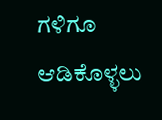ಗಳಿಗೂ ಆಡಿಕೊಳ್ಳಲು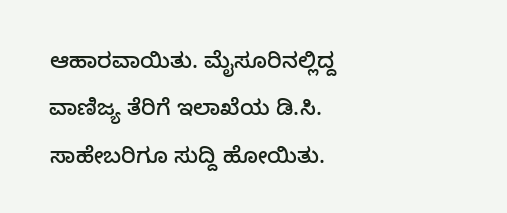ಆಹಾರವಾಯಿತು. ಮೈಸೂರಿನಲ್ಲಿದ್ದ ವಾಣಿಜ್ಯ ತೆರಿಗೆ ಇಲಾಖೆಯ ಡಿ.ಸಿ. ಸಾಹೇಬರಿಗೂ ಸುದ್ದಿ ಹೋಯಿತು.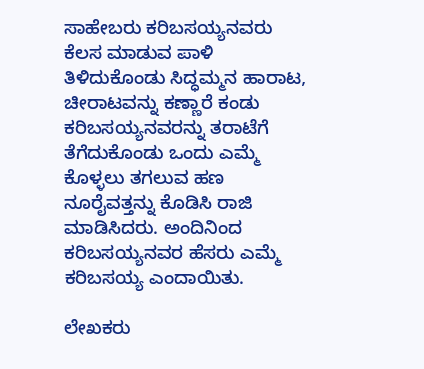ಸಾಹೇಬರು ಕರಿಬಸಯ್ಯನವರು ಕೆಲಸ ಮಾಡುವ ಪಾಳಿ ತಿಳಿದುಕೊಂಡು ಸಿದ್ಧಮ್ಮನ ಹಾರಾಟ, ಚೀರಾಟವನ್ನು ಕಣ್ಣಾರೆ ಕಂಡು ಕರಿಬಸಯ್ಯನವರನ್ನು ತರಾಟೆಗೆ ತೆಗೆದುಕೊಂಡು ಒಂದು ಎಮ್ಮೆ ಕೊಳ್ಳಲು ತಗಲುವ ಹಣ ನೂರೈವತ್ತನ್ನು ಕೊಡಿಸಿ ರಾಜಿ ಮಾಡಿಸಿದರು. ಅಂದಿನಿಂದ ಕರಿಬಸಯ್ಯನವರ ಹೆಸರು ಎಮ್ಮೆ ಕರಿಬಸಯ್ಯ ಎಂದಾಯಿತು.

ಲೇಖಕರು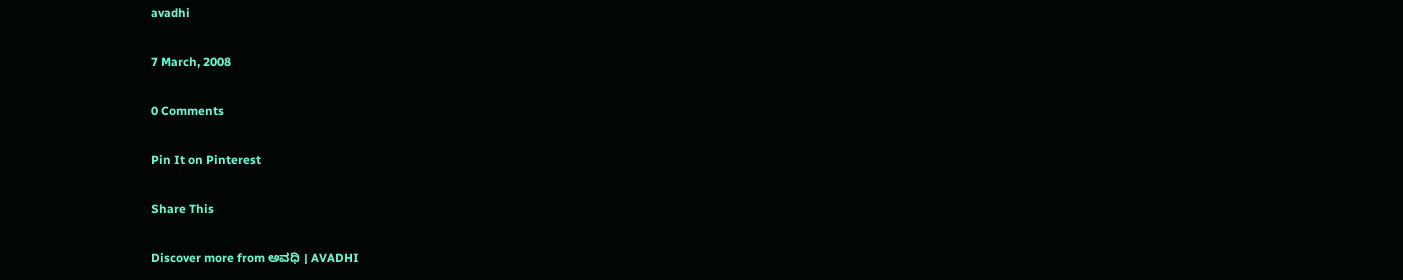avadhi

7 March, 2008

0 Comments

Pin It on Pinterest

Share This

Discover more from ಅವಧಿ । AVADHI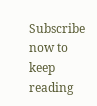Subscribe now to keep reading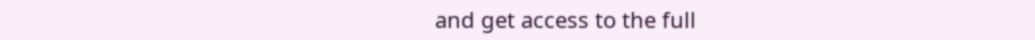and get access to the full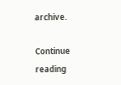archive.

Continue reading